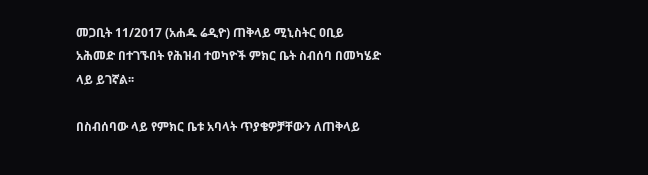መጋቢት 11/2017 (አሐዱ ሬዲዮ) ጠቅላይ ሚኒስትር ዐቢይ አሕመድ በተገኙበት የሕዝብ ተወካዮች ምክር ቤት ስብሰባ በመካሄድ ላይ ይገኛል፡፡

በስብሰባው ላይ የምክር ቤቱ አባላት ጥያቄዎቻቸውን ለጠቅላይ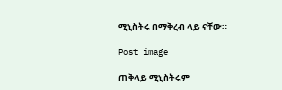ሚኒስትሩ በማቅረብ ላይ ናቸው።

Post image

ጠቅላይ ሚኒስትሩም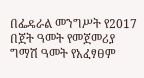በፌዴራል መንግሥት የ2017 በጀት ዓመት የመጀመሪያ ግማሽ ዓመት የአፈፃፀም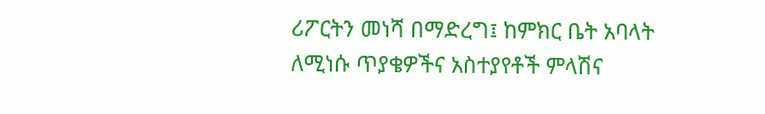ሪፖርትን መነሻ በማድረግ፤ ከምክር ቤት አባላት ለሚነሱ ጥያቄዎችና አስተያየቶች ምላሽና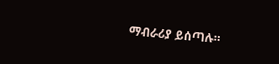ማብራሪያ ይሰጣሉ።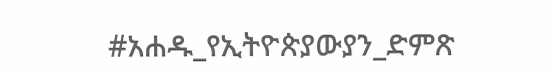#አሐዱ_የኢትዮጵያውያን_ድምጽ